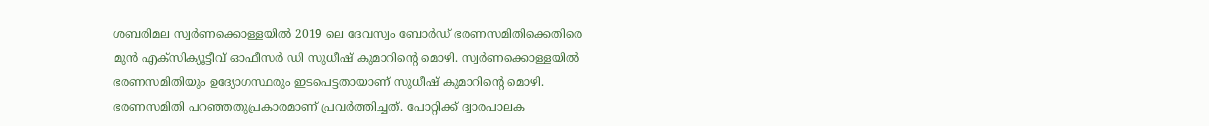ശബരിമല സ്വർണക്കൊള്ളയിൽ 2019 ലെ ദേവസ്വം ബോർഡ് ഭരണസമിതിക്കെതിരെ മുൻ എക്സിക്യൂട്ടീവ് ഓഫീസർ ഡി സുധീഷ് കുമാറിന്റെ മൊഴി. സ്വർണക്കൊള്ളയിൽ ഭരണസമിതിയും ഉദ്യോഗസ്ഥരും ഇടപെട്ടതായാണ് സുധീഷ് കുമാറിന്റെ മൊഴി. ഭരണസമിതി പറഞ്ഞതുപ്രകാരമാണ് പ്രവർത്തിച്ചത്. പോറ്റിക്ക് ദ്വാരപാലക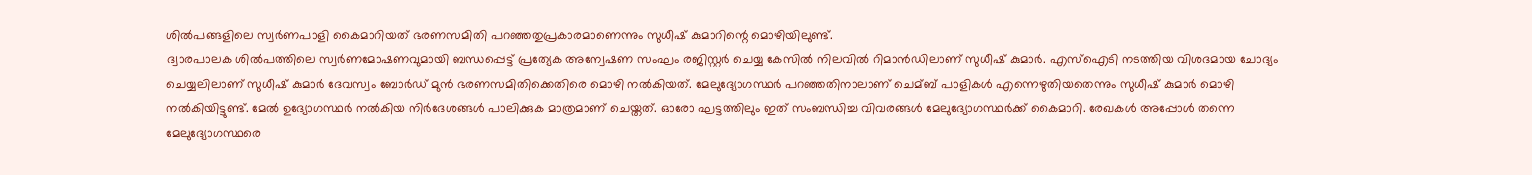ശിൽപങ്ങളിലെ സ്വർണപാളി കൈമാറിയത് ഭരണസമിതി പറഞ്ഞതുപ്രകാരമാണെന്നും സുധീഷ് കുമാറിന്റെ മൊഴിയിലുണ്ട്.
ദ്വാരപാലക ശിൽപത്തിലെ സ്വർണമോഷണവുമായി ബന്ധപ്പെട്ട് പ്രത്യേക അന്വേഷണ സംഘം രജിസ്റ്റർ ചെയ്യ കേസിൽ നിലവിൽ റിമാൻഡിലാണ് സുധീഷ് കുമാർ. എസ്ഐടി നടത്തിയ വിശദമായ ചോദ്യം ചെയ്യലിലാണ് സുധീഷ് കുമാർ ദേവസ്വം ബോർഡ് മുൻ ഭരണസമിതിക്കെതിരെ മൊഴി നൽകിയത്. മേലുദ്യോഗസ്ഥർ പറഞ്ഞതിനാലാണ് ചെമ്ബ് പാളികൾ എന്നെഴുതിയതെന്നും സുധീഷ് കുമാർ മൊഴി നൽകിയിട്ടുണ്ട്. മേൽ ഉദ്യോഗസ്ഥർ നൽകിയ നിർദേശങ്ങൾ പാലിക്കുക മാത്രമാണ് ചെയ്തത്. ഓരോ ഘട്ടത്തിലും ഇത് സംബന്ധിച്ച വിവരങ്ങൾ മേലുദ്യോഗസ്ഥർക്ക് കൈമാറി. രേഖകൾ അപ്പോൾ തന്നെ മേലുദ്യോഗസ്ഥരെ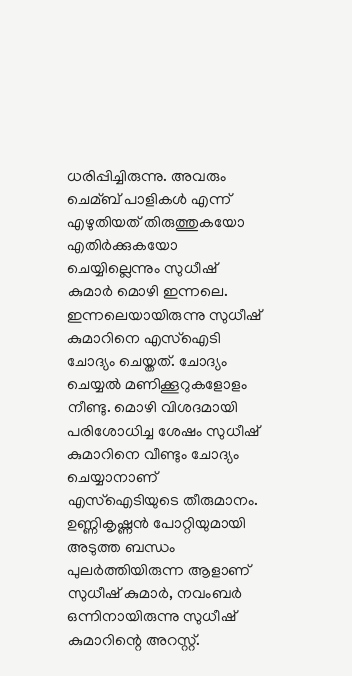ധരിപ്പിച്ചിരുന്നു. അവരും ചെമ്ബ് പാളികൾ എന്ന് എഴുതിയത് തിരുത്തുകയോ എതിർക്കുകയോ ചെയ്യില്ലെന്നും സുധീഷ് കുമാർ മൊഴി ഇന്നലെ. ഇന്നലെയായിരുന്നു സുധീഷ് കുമാറിനെ എസ്ഐടി ചോദ്യം ചെയ്തത്. ചോദ്യം ചെയ്യൽ മണിക്കൂറുകളോളം നീണ്ടു. മൊഴി വിശദമായി പരിശോധിച്ച ശേഷം സുധീഷ് കുമാറിനെ വീണ്ടും ചോദ്യം ചെയ്യാനാണ് എസ്ഐടിയുടെ തീരുമാനം. ഉണ്ണികൃഷ്ണൻ പോറ്റിയുമായി അടുത്ത ബന്ധം പുലർത്തിയിരുന്ന ആളാണ് സുധീഷ് കുമാർ, നവംബർ ഒന്നിനായിരുന്നു സുധീഷ് കുമാറിന്റെ അറസ്റ്റ്.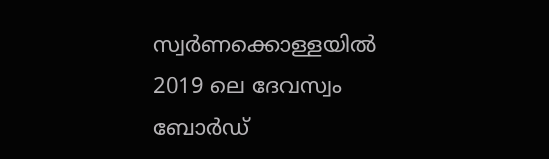സ്വർണക്കൊള്ളയിൽ 2019 ലെ ദേവസ്വം ബോർഡ്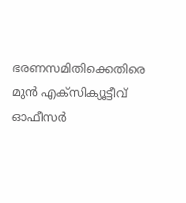ഭരണസമിതിക്കെതിരെ മുൻ എക്സിക്യൂട്ടീവ് ഓഫീസർ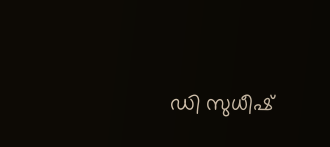ഡി സുധീഷ്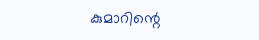കുമാറിന്റെ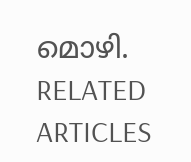മൊഴി.
RELATED ARTICLES